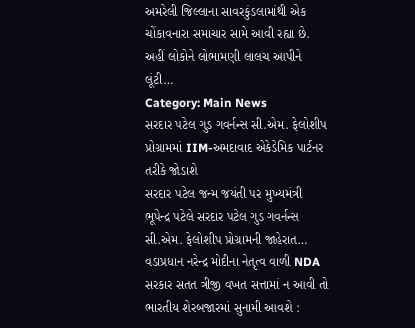અમરેલી જિલ્લાના સાવરકુંડલામાંથી એક ચોંકાવનારા સમાચાર સામે આવી રહ્યા છે. અહીં લોકોને લોભામણી લાલચ આપીને લૂંટી…
Category: Main News
સરદાર પટેલ ગુડ ગવર્નન્સ સી.એમ. ફેલોશીપ પ્રોગ્રામમાં IIM-અમદાવાદ એકેડેમિક પાર્ટનર તરીકે જોડાશે
સરદાર પટેલ જન્મ જયંતી પર મુખ્યમંત્રી ભૂપેન્દ્ર પટેલે સરદાર પટેલ ગુડ ગવર્નન્સ સી.એમ. ફેલોશીપ પ્રોગ્રામની જાહેરાત…
વડાપ્રધાન નરેન્દ્ર મોદીના નેતૃત્વ વાળી NDA સરકાર સતત ત્રીજી વખત સત્તામાં ન આવી તો ભારતીય શેરબજારમાં સુનામી આવશે :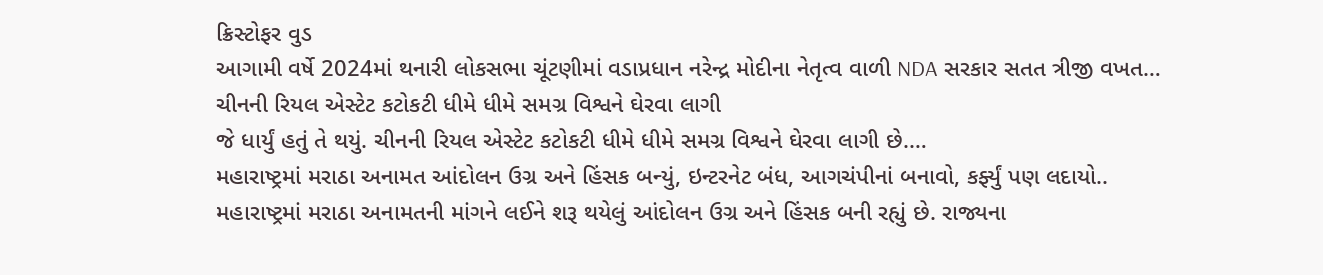ક્રિસ્ટોફર વુડ
આગામી વર્ષે 2024માં થનારી લોકસભા ચૂંટણીમાં વડાપ્રધાન નરેન્દ્ર મોદીના નેતૃત્વ વાળી NDA સરકાર સતત ત્રીજી વખત…
ચીનની રિયલ એસ્ટેટ કટોકટી ધીમે ધીમે સમગ્ર વિશ્વને ઘેરવા લાગી
જે ધાર્યું હતું તે થયું. ચીનની રિયલ એસ્ટેટ કટોકટી ધીમે ધીમે સમગ્ર વિશ્વને ઘેરવા લાગી છે.…
મહારાષ્ટ્રમાં મરાઠા અનામત આંદોલન ઉગ્ર અને હિંસક બન્યું, ઇન્ટરનેટ બંધ, આગચંપીનાં બનાવો, કર્ફ્યું પણ લદાયો..
મહારાષ્ટ્રમાં મરાઠા અનામતની માંગને લઈને શરૂ થયેલું આંદોલન ઉગ્ર અને હિંસક બની રહ્યું છે. રાજ્યના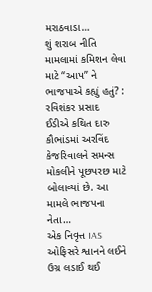મરાઠવાડા…
શું શરાબ નીતિ મામલામાં કમિશન લેવા માટે “આપ” ને ભાજપાએ કહ્યું હતું? : રવિશંકર પ્રસાદ
ઈડીએ કથિત દારુ કૌભાંડમાં અરવિંદ કેજરિવાલને સમન્સ મોકલીને પૂછપરછ માટે બોલાવ્યાં છે. આ મામલે ભાજપના નેતા…
એક નિવૃત્ત IAS ઓફિસરે શ્વાનને લઈને ઉગ્ર લડાઈ થઈ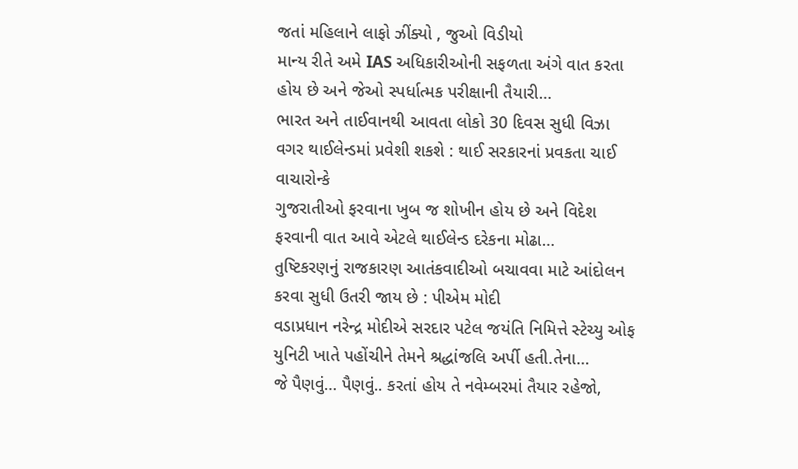જતાં મહિલાને લાફો ઝીંક્યો , જુઓ વિડીયો
માન્ય રીતે અમે IAS અધિકારીઓની સફળતા અંગે વાત કરતા હોય છે અને જેઓ સ્પર્ધાત્મક પરીક્ષાની તૈયારી…
ભારત અને તાઈવાનથી આવતા લોકો 30 દિવસ સુધી વિઝા વગર થાઈલેન્ડમાં પ્રવેશી શકશે : થાઈ સરકારનાં પ્રવકતા ચાઈ વાચારોન્કે
ગુજરાતીઓ ફરવાના ખુબ જ શોખીન હોય છે અને વિદેશ ફરવાની વાત આવે એટલે થાઈલેન્ડ દરેકના મોઢા…
તુષ્ટિકરણનું રાજકારણ આતંકવાદીઓ બચાવવા માટે આંદોલન કરવા સુધી ઉતરી જાય છે : પીએમ મોદી
વડાપ્રધાન નરેન્દ્ર મોદીએ સરદાર પટેલ જયંતિ નિમિત્તે સ્ટેચ્યુ ઓફ યુનિટી ખાતે પહોંચીને તેમને શ્રદ્ધાંજલિ અર્પી હતી.તેના…
જે પૈણવું… પૈણવું.. કરતાં હોય તે નવેમ્બરમાં તૈયાર રહેજો,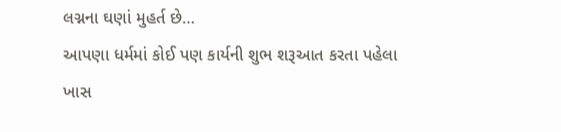લગ્નના ઘણાં મુહર્ત છે…
આપણા ધર્મમાં કોઈ પણ કાર્યની શુભ શરૂઆત કરતા પહેલા ખાસ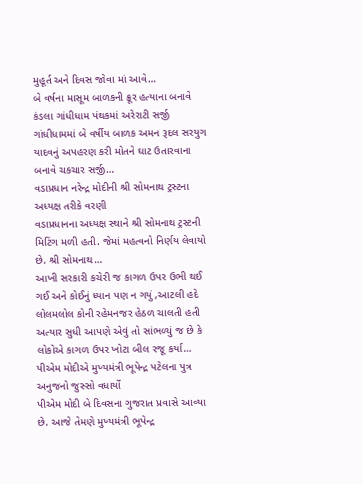મુહૂર્ત અને દિવસ જોવા માં આવે…
બે વર્ષના માસૂમ બાળકની ક્રૂર હત્યાના બનાવે કંડલા ગાંધીધામ પંથકમાં અરેરાટી સર્જી
ગાંધીધામમાં બે વર્ષીય બાળક અમન રૂદલ સરયુગ યાદવનું અપહરણ કરી મોતને ઘાટ ઉતારવાના બનાવે ચકચાર સર્જી…
વડાપ્રધાન નરેન્દ્ર મોદીની શ્રી સોમનાથ ટ્રસ્ટના અધ્યક્ષ તરીકે વરણી
વડાપ્રધાનના અધ્યક્ષ સ્થાને શ્રી સોમનાથ ટ્રસ્ટની મિટિંગ મળી હતી. જેમાં મહત્વનો નિર્ણય લેવાયો છે. શ્રી સોમનાથ…
આખી સરકારી કચેરી જ કાગળ ઉપર ઉભી થઈ ગઈ અને કોઈનું ધ્યાન પણ ન ગયું ,આટલી હદે લોલમલોલ કોની રહેમનજર હેઠળ ચાલતી હતી
અત્યાર સુધી આપણે એવું તો સાંભળ્યું જ છે કે લોકોએ કાગળ ઉપર ખોટા બીલ રજૂ કર્યા…
પીએમ મોદીએ મુખ્યમંત્રી ભૂપેન્દ્ર પટેલના પુત્ર અનુજનો જુસ્સો વધાર્યો
પીએમ મોદી બે દિવસના ગુજરાત પ્રવાસે આવ્યા છે. આજે તેમણે મુખ્યમંત્રી ભૂપેન્દ્ર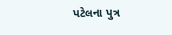પટેલના પુત્ર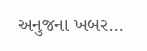અનુજના ખબર…